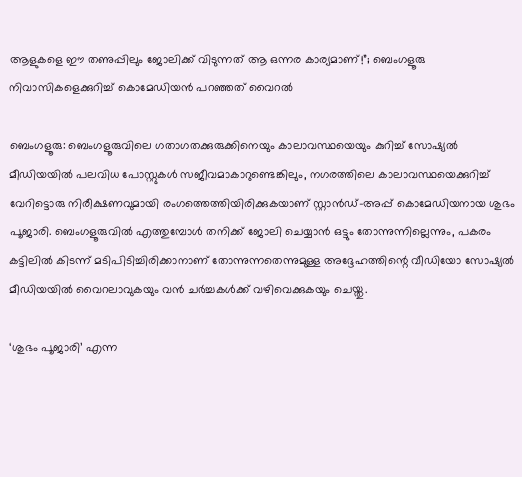ആളുകളെ ഈ തണുപ്പിലും ജോലിക്ക് വിടുന്നത് ആ ഒന്നര കാര്യമാണ്!”; ബെംഗളൂരു നിവാസികളെക്കുറിച്ച് കൊമേഡിയൻ പറഞ്ഞത് വൈറൽ

ബെംഗളൂരു: ബെംഗളൂരുവിലെ ഗതാഗതക്കുരുക്കിനെയും കാലാവസ്ഥയെയും കുറിച്ച് സോഷ്യൽ മീഡിയയിൽ പലവിധ പോസ്റ്റുകൾ സജീവമാകാറുണ്ടെങ്കിലും, നഗരത്തിലെ കാലാവസ്ഥയെക്കുറിച്ച് വേറിട്ടൊരു നിരീക്ഷണവുമായി രംഗത്തെത്തിയിരിക്കുകയാണ് സ്റ്റാൻഡ്-അപ്പ് കൊമേഡിയനായ ശുഭം പൂജാരി. ബെംഗളൂരുവിൽ എത്തുമ്പോൾ തനിക്ക് ജോലി ചെയ്യാൻ ഒട്ടും തോന്നുന്നില്ലെന്നും, പകരം കട്ടിലിൽ കിടന്ന് മടിപിടിച്ചിരിക്കാനാണ് തോന്നുന്നതെന്നുമുള്ള അദ്ദേഹത്തിന്റെ വീഡിയോ സോഷ്യൽ മീഡിയയിൽ വൈറലാവുകയും വൻ ചർച്ചകൾക്ക് വഴിവെക്കുകയും ചെയ്തു.

‘ശുഭം പൂജാരി’ എന്ന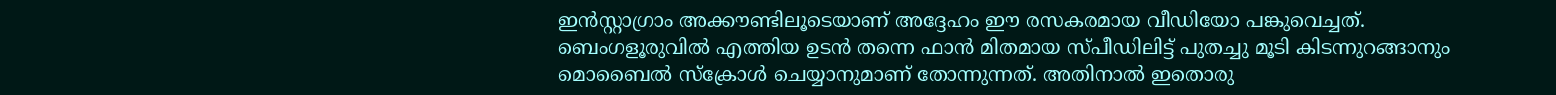ഇൻസ്റ്റാഗ്രാം അക്കൗണ്ടിലൂടെയാണ് അദ്ദേഹം ഈ രസകരമായ വീഡിയോ പങ്കുവെച്ചത്. ബെംഗളൂരുവിൽ എത്തിയ ഉടൻ തന്നെ ഫാൻ മിതമായ സ്പീഡിലിട്ട് പുതച്ചു മൂടി കിടന്നുറങ്ങാനും മൊബൈൽ സ്ക്രോൾ ചെയ്യാനുമാണ് തോന്നുന്നത്. അതിനാൽ ഇതൊരു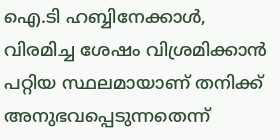ഐ.ടി ഹബ്ബിനേക്കാൾ, വിരമിച്ച ശേഷം വിശ്രമിക്കാൻ പറ്റിയ സ്ഥലമായാണ് തനിക്ക് അനുഭവപ്പെടുന്നതെന്ന്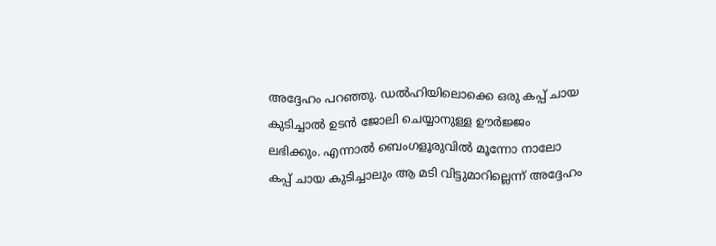അദ്ദേഹം പറഞ്ഞു. ഡൽഹിയിലൊക്കെ ഒരു കപ്പ് ചായ കുടിച്ചാൽ ഉടൻ ജോലി ചെയ്യാനുള്ള ഊർജ്ജം ലഭിക്കും. എന്നാൽ ബെംഗളൂരുവിൽ മൂന്നോ നാലോ കപ്പ് ചായ കുടിച്ചാലും ആ മടി വിട്ടുമാറില്ലെന്ന് അദ്ദേഹം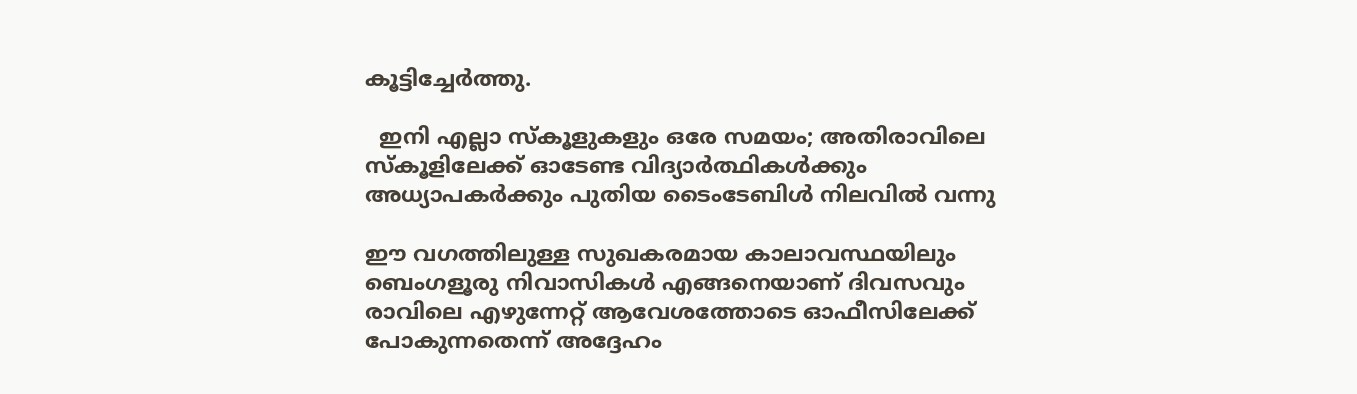കൂട്ടിച്ചേർത്തു.

  ഇനി എല്ലാ സ്കൂളുകളും ഒരേ സമയം; അതിരാവിലെ സ്കൂളിലേക്ക് ഓടേണ്ട വിദ്യാർത്ഥികൾക്കും അധ്യാപകർക്കും പുതിയ ടൈംടേബിൾ നിലവിൽ വന്നു

ഈ വഗത്തിലുള്ള സുഖകരമായ കാലാവസ്ഥയിലും ബെംഗളൂരു നിവാസികൾ എങ്ങനെയാണ് ദിവസവും രാവിലെ എഴുന്നേറ്റ് ആവേശത്തോടെ ഓഫീസിലേക്ക് പോകുന്നതെന്ന് അദ്ദേഹം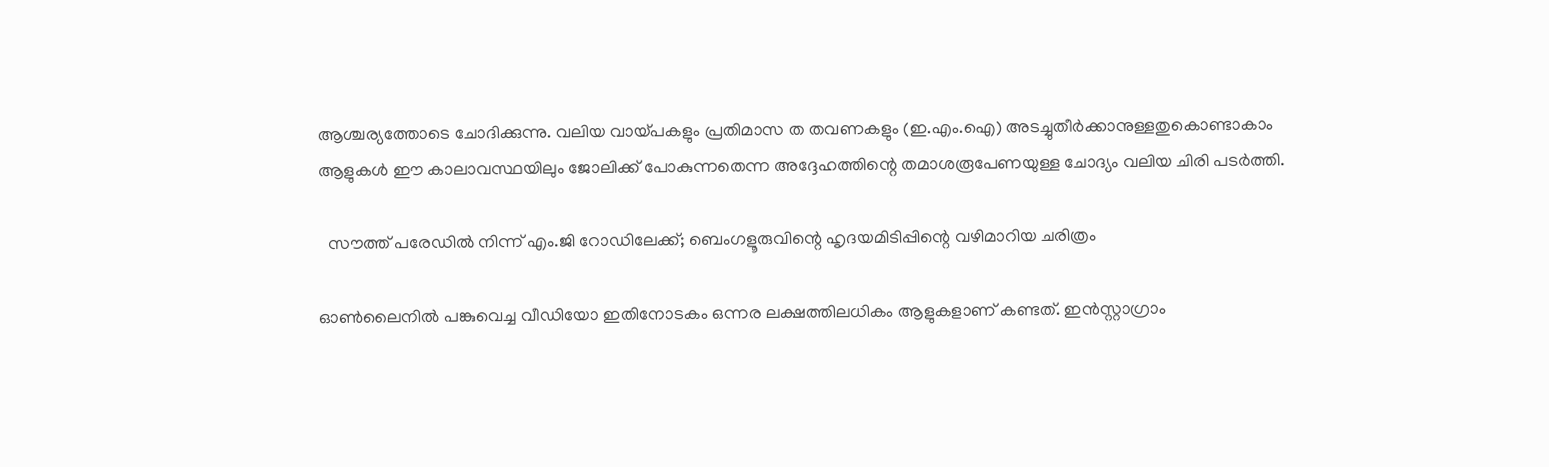ആശ്ചര്യത്തോടെ ചോദിക്കുന്നു. വലിയ വായ്പകളും പ്രതിമാസ ത തവണകളും (ഇ.എം.ഐ) അടച്ചുതീർക്കാനുള്ളതുകൊണ്ടാകാം ആളുകൾ ഈ കാലാവസ്ഥയിലും ജോലിക്ക് പോകുന്നതെന്ന അദ്ദേഹത്തിന്റെ തമാശരൂപേണയുള്ള ചോദ്യം വലിയ ചിരി പടർത്തി.

  സൗത്ത് പരേഡിൽ നിന്ന് എം.ജി റോഡിലേക്ക്; ബെംഗളൂരുവിന്റെ ഹൃദയമിടിപ്പിന്റെ വഴിമാറിയ ചരിത്രം

ഓൺലൈനിൽ പങ്കുവെച്ച വീഡിയോ ഇതിനോടകം ഒന്നര ലക്ഷത്തിലധികം ആളുകളാണ് കണ്ടത്. ഇൻസ്റ്റാഗ്രാം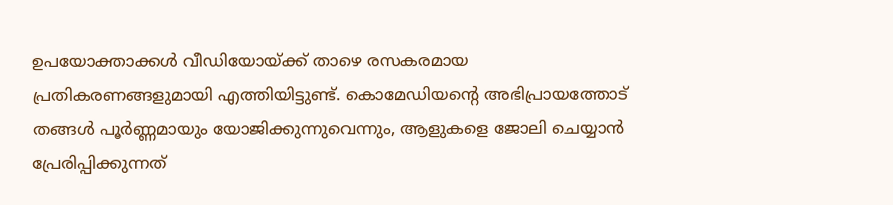ഉപയോക്താക്കൾ വീഡിയോയ്ക്ക് താഴെ രസകരമായ പ്രതികരണങ്ങളുമായി എത്തിയിട്ടുണ്ട്. കൊമേഡിയന്റെ അഭിപ്രായത്തോട് തങ്ങൾ പൂർണ്ണമായും യോജിക്കുന്നുവെന്നും, ആളുകളെ ജോലി ചെയ്യാൻ പ്രേരിപ്പിക്കുന്നത്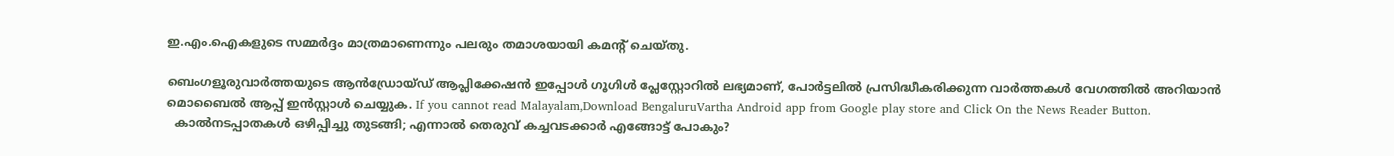ഇ.എം.ഐകളുടെ സമ്മർദ്ദം മാത്രമാണെന്നും പലരും തമാശയായി കമന്റ് ചെയ്തു.

ബെംഗളൂരുവാർത്തയുടെ ആൻഡ്രോയ്ഡ് ആപ്ലിക്കേഷൻ ഇപ്പോൾ ഗൂഗിൾ പ്ലേസ്റ്റോറിൽ ലഭ്യമാണ്, പോർട്ടലിൽ പ്രസിദ്ധീകരിക്കുന്ന വാർത്തകൾ വേഗത്തിൽ അറിയാൻ മൊബൈൽ ആപ്പ് ഇൻസ്റ്റാൾ ചെയ്യുക. If you cannot read Malayalam,Download BengaluruVartha Android app from Google play store and Click On the News Reader Button.
  കാൽനടപ്പാതകൾ ഒഴിപ്പിച്ചു തുടങ്ങി; എന്നാൽ തെരുവ് കച്ചവടക്കാർ എങ്ങോട്ട് പോകും?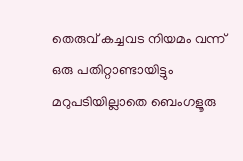തെരുവ് കച്ചവട നിയമം വന്ന് ഒരു പതിറ്റാണ്ടായിട്ടും മറുപടിയില്ലാതെ ബെംഗളൂരു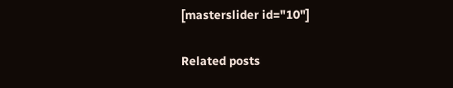[masterslider id="10"]

Related posts